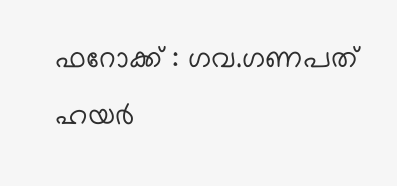ഫറോക്ക് : ഗവ.ഗണപത് ഹയർ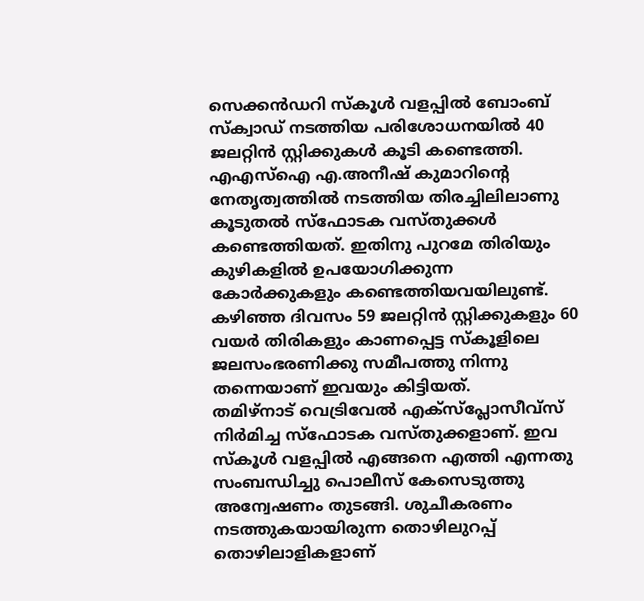സെക്കൻഡറി സ്കൂൾ വളപ്പിൽ ബോംബ് സ്ക്വാഡ് നടത്തിയ പരിശോധനയിൽ 40 ജലറ്റിൻ സ്റ്റിക്കുകൾ കൂടി കണ്ടെത്തി. എഎസ്ഐ എ.അനീഷ് കുമാറിന്റെ നേതൃത്വത്തിൽ നടത്തിയ തിരച്ചിലിലാണു കൂടുതൽ സ്ഫോടക വസ്തുക്കൾ കണ്ടെത്തിയത്. ഇതിനു പുറമേ തിരിയും കുഴികളിൽ ഉപയോഗിക്കുന്ന കോർക്കുകളും കണ്ടെത്തിയവയിലുണ്ട്. കഴിഞ്ഞ ദിവസം 59 ജലറ്റിൻ സ്റ്റിക്കുകളും 60 വയർ തിരികളും കാണപ്പെട്ട സ്കൂളിലെ ജലസംഭരണിക്കു സമീപത്തു നിന്നു തന്നെയാണ് ഇവയും കിട്ടിയത്.
തമിഴ്നാട് വെട്രിവേൽ എക്സ്പ്ലോസീവ്സ് നിർമിച്ച സ്ഫോടക വസ്തുക്കളാണ്. ഇവ സ്കൂൾ വളപ്പിൽ എങ്ങനെ എത്തി എന്നതു സംബന്ധിച്ചു പൊലീസ് കേസെടുത്തു അന്വേഷണം തുടങ്ങി. ശുചീകരണം നടത്തുകയായിരുന്ന തൊഴിലുറപ്പ് തൊഴിലാളികളാണ്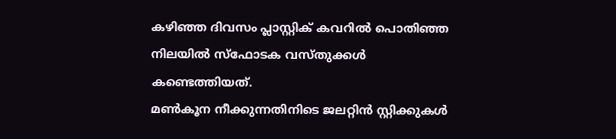കഴിഞ്ഞ ദിവസം പ്ലാസ്റ്റിക് കവറിൽ പൊതിഞ്ഞ നിലയിൽ സ്ഫോടക വസ്തുക്കൾ കണ്ടെത്തിയത്.
മൺകൂന നീക്കുന്നതിനിടെ ജലറ്റിൻ സ്റ്റിക്കുകൾ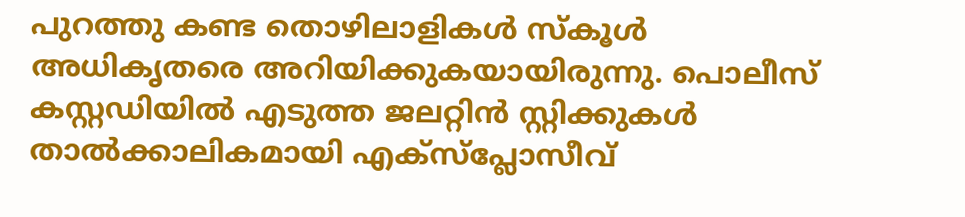പുറത്തു കണ്ട തൊഴിലാളികൾ സ്കൂൾ അധികൃതരെ അറിയിക്കുകയായിരുന്നു. പൊലീസ് കസ്റ്റഡിയിൽ എടുത്ത ജലറ്റിൻ സ്റ്റിക്കുകൾ താൽക്കാലികമായി എക്സ്പ്ലോസീവ്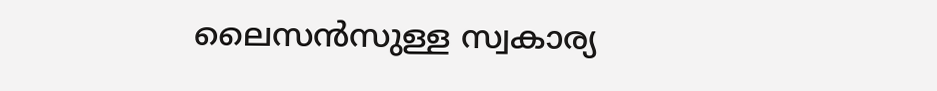ലൈസൻസുള്ള സ്വകാര്യ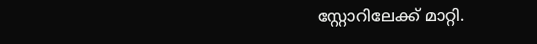സ്റ്റോറിലേക്ക് മാറ്റി.